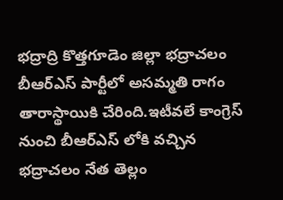భద్రాద్రి కొత్తగూడెం జిల్లా భద్రాచలం బీఆర్ఎస్ పార్టీలో అసమ్మతి రాగం తారాస్థాయికి చేరింది.ఇటీవలే కాంగ్రెస్ నుంచి బీఆర్ఎస్ లోకి వచ్చిన భద్రాచలం నేత తెల్లం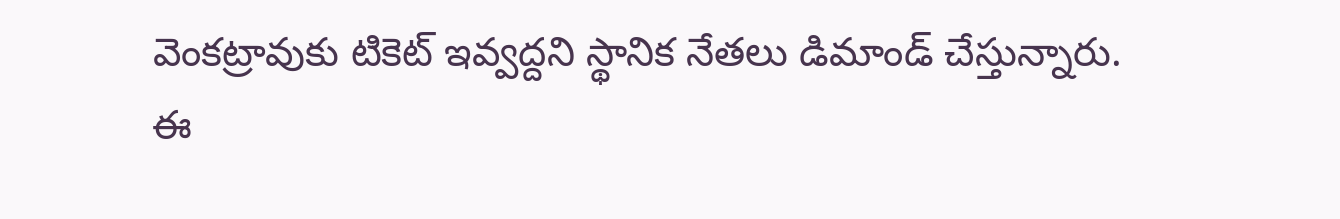వెంకట్రావుకు టికెట్ ఇవ్వద్దని స్థానిక నేతలు డిమాండ్ చేస్తున్నారు.
ఈ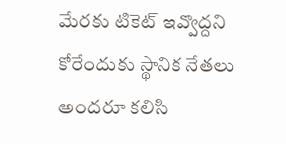మేరకు టికెట్ ఇవ్వొద్దని కోరేందుకు స్థానిక నేతలు అందరూ కలిసి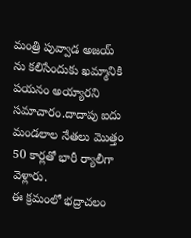మంత్రి పువ్వాడ అజయ్ ను కలిసేందుకు ఖమ్మానికి పయనం అయ్యారని సమాచారం.దాదాపు ఐదు మండలాల నేతలు మొత్తం 50 కార్లతో భారీ ర్యాలీగా వెళ్లారు.
ఈ క్రమంలో భద్రాచలం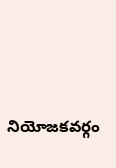నియోజకవర్గం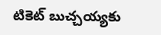టికెట్ బుచ్చయ్యకు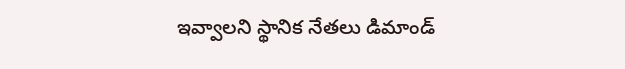ఇవ్వాలని స్థానిక నేతలు డిమాండ్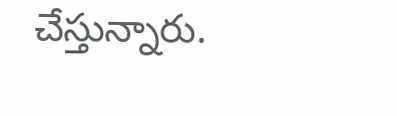చేస్తున్నారు.